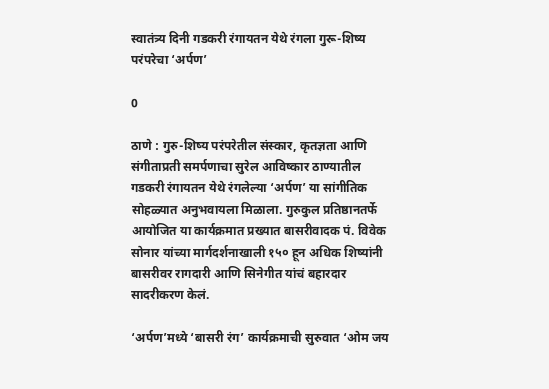स्वातंत्र्य दिनी गडकरी रंगायतन येथे रंगला गुरू-शिष्य परंपरेचा ‘अर्पण’

0

ठाणे : गुरु-शिष्य परंपरेतील संस्कार, कृतज्ञता आणि संगीताप्रती समर्पणाचा सुरेल आविष्कार ठाण्यातील गडकरी रंगायतन येथे रंगलेल्या ‘अर्पण’ या सांगीतिक सोहळ्यात अनुभवायला मिळाला. गुरुकुल प्रतिष्ठानतर्फे आयोजित या कार्यक्रमात प्रख्यात बासरीवादक पं. विवेक सोनार यांच्या मार्गदर्शनाखाली १५० हून अधिक शिष्यांनी बासरीवर रागदारी आणि सिनेगीत यांचं बहारदार सादरीकरण केलं.

‘अर्पण’मध्ये ‘बासरी रंग’ कार्यक्रमाची सुरुवात ‘ओम जय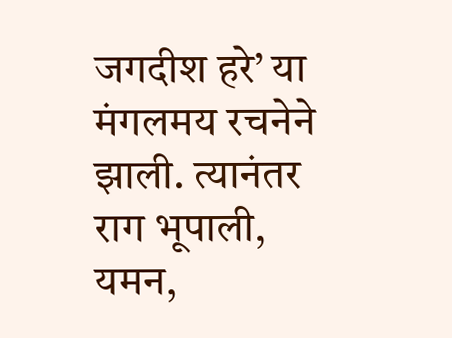जगदीश हरे’ या मंगलमय रचनेने झाली. त्यानंतर राग भूपाली, यमन,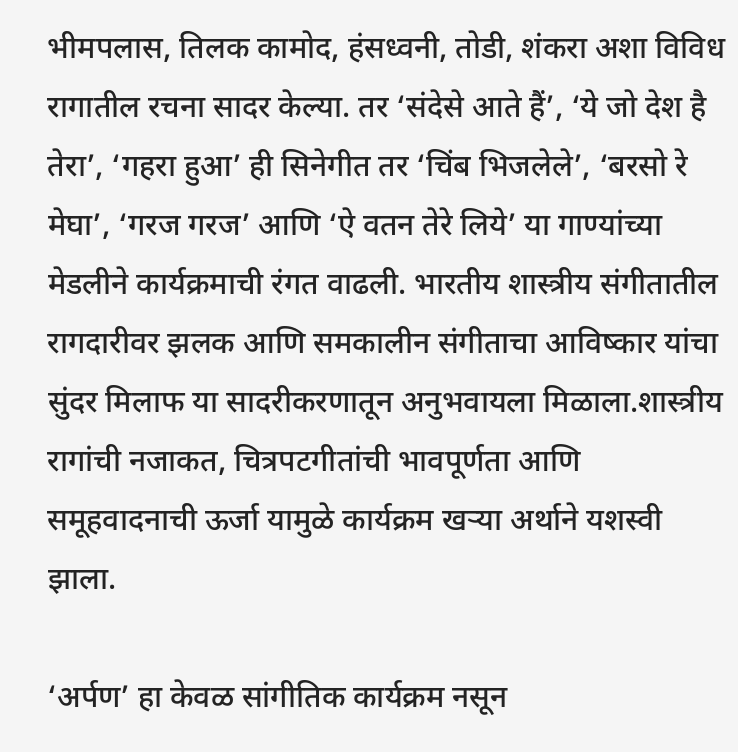भीमपलास, तिलक कामोद, हंसध्वनी, तोडी, शंकरा अशा विविध रागातील रचना सादर केल्या. तर ‘संदेसे आते हैं’, ‘ये जो देश है तेरा’, ‘गहरा हुआ’ ही सिनेगीत तर ‘चिंब भिजलेले’, ‘बरसो रे मेघा’, ‘गरज गरज’ आणि ‘ऐ वतन तेरे लिये’ या गाण्यांच्या मेडलीने कार्यक्रमाची रंगत वाढली. भारतीय शास्त्रीय संगीतातील रागदारीवर झलक आणि समकालीन संगीताचा आविष्कार यांचा सुंदर मिलाफ या सादरीकरणातून अनुभवायला मिळाला.शास्त्रीय रागांची नजाकत, चित्रपटगीतांची भावपूर्णता आणि समूहवादनाची ऊर्जा यामुळे कार्यक्रम खऱ्या अर्थाने यशस्वी झाला.

‘अर्पण’ हा केवळ सांगीतिक कार्यक्रम नसून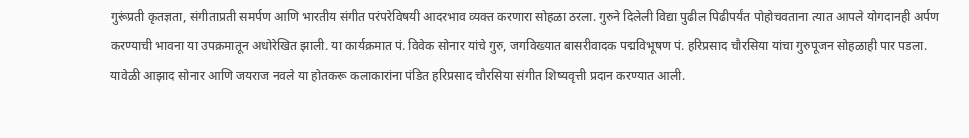गुरूंप्रती कृतज्ञता, संगीताप्रती समर्पण आणि भारतीय संगीत परंपरेविषयी आदरभाव व्यक्त करणारा सोहळा ठरला. गुरुने दिलेली विद्या पुढील पिढीपर्यंत पोहोचवताना त्यात आपले योगदानही अर्पण करण्याची भावना या उपक्रमातून अधोरेखित झाली. या कार्यक्रमात पं. विवेक सोनार यांचे गुरु, जगविख्यात बासरीवादक पद्मविभूषण पं. हरिप्रसाद चौरसिया यांचा गुरुपूजन सोहळाही पार पडला. यावेळी आझाद सोनार आणि जयराज नवले या होतकरू कलाकारांना पंडित हरिप्रसाद चौरसिया संगीत शिष्यवृत्ती प्रदान करण्यात आली.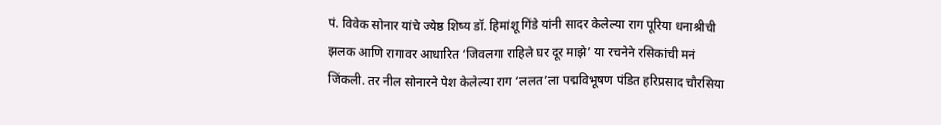पं. विवेक सोनार यांचे ज्येष्ठ शिष्य डॉ. हिमांशू गिंडे यांनी सादर केलेल्या राग पूरिया धनाश्रीची झलक आणि रागावर आधारित ‘जिवलगा राहिले घर दूर माझे’ या रचनेने रसिकांची मनं जिंकली. तर नील सोनारने पेश केलेल्या राग ‘ललत’ला पद्मविभूषण पंडित हरिप्रसाद चौरसिया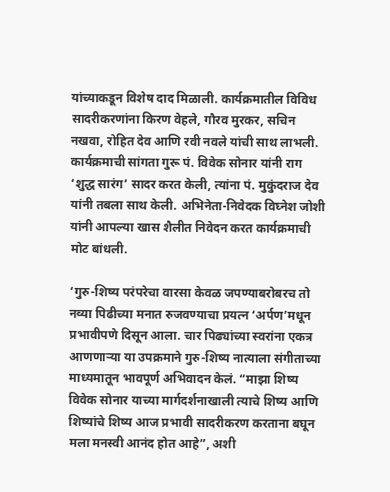यांच्याकडून विशेष दाद मिळाली. कार्यक्रमातील विविध सादरीकरणांना किरण वेहले, गौरव मुरकर, सचिन नखवा, रोहित देव आणि रवी नवले यांची साथ लाभली. कार्यक्रमाची सांगता गुरू पं. विवेक सोनार यांनी राग ‘शुद्ध सारंग’ सादर करत केली, त्यांना पं. मुकुंदराज देव यांनी तबला साथ केली. अभिनेता-निवेदक विघ्नेश जोशी यांनी आपल्या खास शैलीत निवेदन करत कार्यक्रमाची मोट बांधली.

‘गुरु-शिष्य परंपरेचा वारसा केवळ जपण्याबरोबरच तो नव्या पिढीच्या मनात रुजवण्याचा प्रयत्न ‘अर्पण’मधून प्रभावीपणे दिसून आला. चार पिढ्यांच्या स्वरांना एकत्र आणणाऱ्या या उपक्रमाने गुरु-शिष्य नात्याला संगीताच्या माध्यमातून भावपूर्ण अभिवादन केलं. “माझा शिष्य विवेक सोनार याच्या मार्गदर्शनाखाली त्याचे शिष्य आणि शिष्यांचे शिष्य आज प्रभावी सादरीकरण करताना बघून मला मनस्वी आनंद होत आहे”, अशी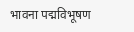भावना पद्मविभूषण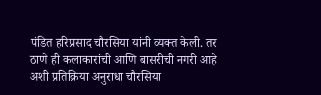पंडित हरिप्रसाद चौरसिया यांनी व्यक्त केली. तर ठाणे ही कलाकारांची आणि बासरीची नगरी आहे अशी प्रतिक्रिया अनुराधा चौरसिया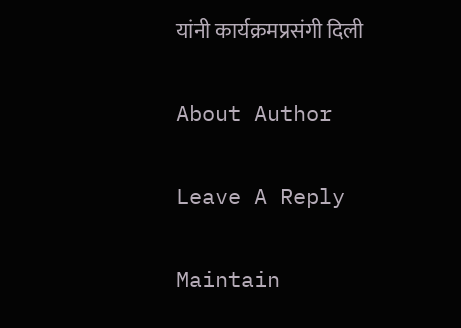यांनी कार्यक्रमप्रसंगी दिली

About Author

Leave A Reply

Maintain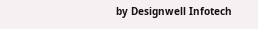by Designwell Infotech